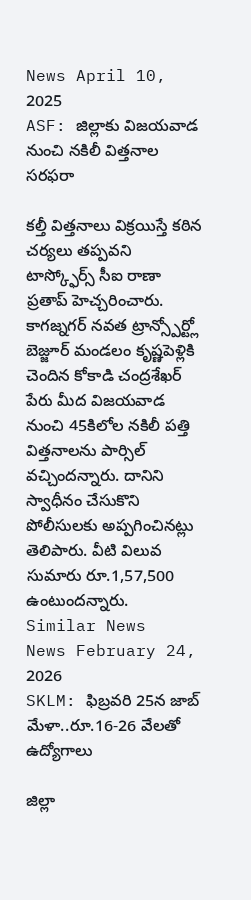News April 10, 2025
ASF: జిల్లాకు విజయవాడ నుంచి నకిలీ విత్తనాల సరఫరా

కల్తీ విత్తనాలు విక్రయిస్తే కఠిన చర్యలు తప్పవని టాస్క్ఫోర్స్ సీఐ రాణా ప్రతాప్ హెచ్చరించారు. కాగజ్నగర్ నవత ట్రాన్స్పోర్ట్లో బెజ్జూర్ మండలం కృష్ణపెళ్లికి చెందిన కోకాడి చంద్రశేఖర్ పేరు మీద విజయవాడ నుంచి 45కిలోల నకిలీ పత్తి విత్తనాలను పార్సిల్ వచ్చిందన్నారు. దానిని స్వాధీనం చేసుకొని పోలీసులకు అప్పగించినట్లు తెలిపారు. వీటి విలువ సుమారు రూ.1,57,500 ఉంటుందన్నారు.
Similar News
News February 24, 2026
SKLM: ఫిబ్రవరి 25న జాబ్ మేళా..రూ.16-26 వేలతో ఉద్యోగాలు

జిల్లా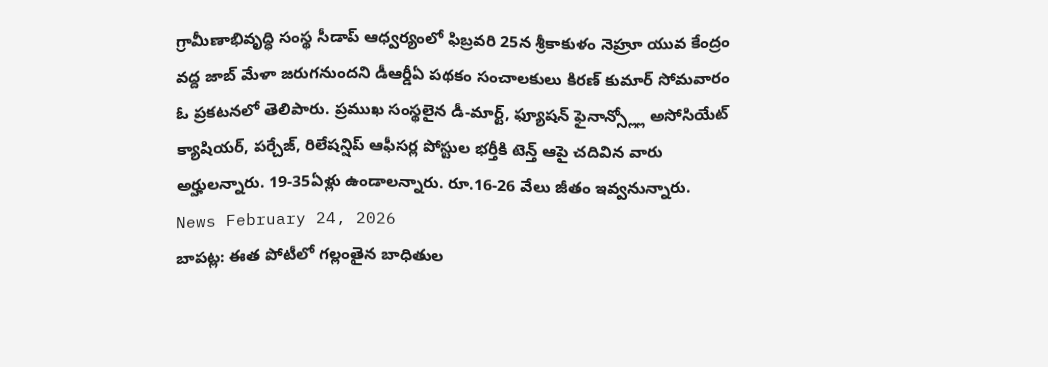గ్రామీణాభివృద్ధి సంస్థ సీడాప్ ఆధ్వర్యంలో ఫిబ్రవరి 25న శ్రీకాకుళం నెహ్రూ యువ కేంద్రం వద్ద జాబ్ మేళా జరుగనుందని డీఆర్డీఏ పథకం సంచాలకులు కిరణ్ కుమార్ సోమవారం ఓ ప్రకటనలో తెలిపారు. ప్రముఖ సంస్థలైన డీ-మార్ట్, ఫ్యూషన్ ఫైనాన్స్ల్లో అసోసియేట్ క్యాషియర్, పర్చేజ్, రిలేషన్షిప్ ఆఫీసర్ల పోస్టుల భర్తీకి టెన్త్ ఆపై చదివిన వారు అర్హులన్నారు. 19-35ఏళ్లు ఉండాలన్నారు. రూ.16-26 వేలు జీతం ఇవ్వనున్నారు.
News February 24, 2026
బాపట్ల: ఈత పోటీలో గల్లంతైన బాధితుల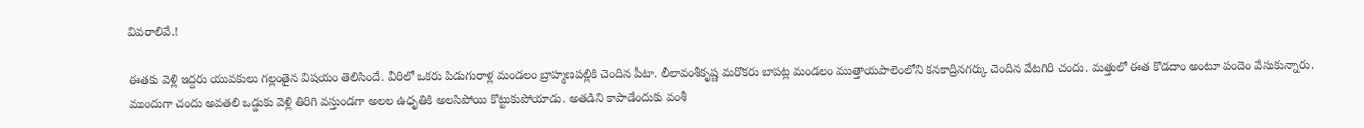వివరాలివే.!

ఈతకు వెళ్లి ఇద్దరు యువకులు గల్లంతైన విషయం తెలిసిందే. వీరిలో ఒకరు పిడుగురాళ్ల మండలం బ్రాహ్మణపల్లికి చెందిన పీటా. లీలావంశీకృష్ణ మరొకరు బాపట్ల మండలం ముత్తాయపాలెంలోని కనకాద్రినగర్కు చెందిన వేటగిరి చందు. మత్తులో ఈత కొడదాం అంటూ పందెం వేసుకున్నారు. ముందుగా చందు అవతలి ఒడ్డుకు వెళ్లి తిరిగి వస్తుండగా అలల ఉధృతికి అలసిపోయి కొట్టుకుపోయాడు. అతడిని కాపాడేందుకు వంశీ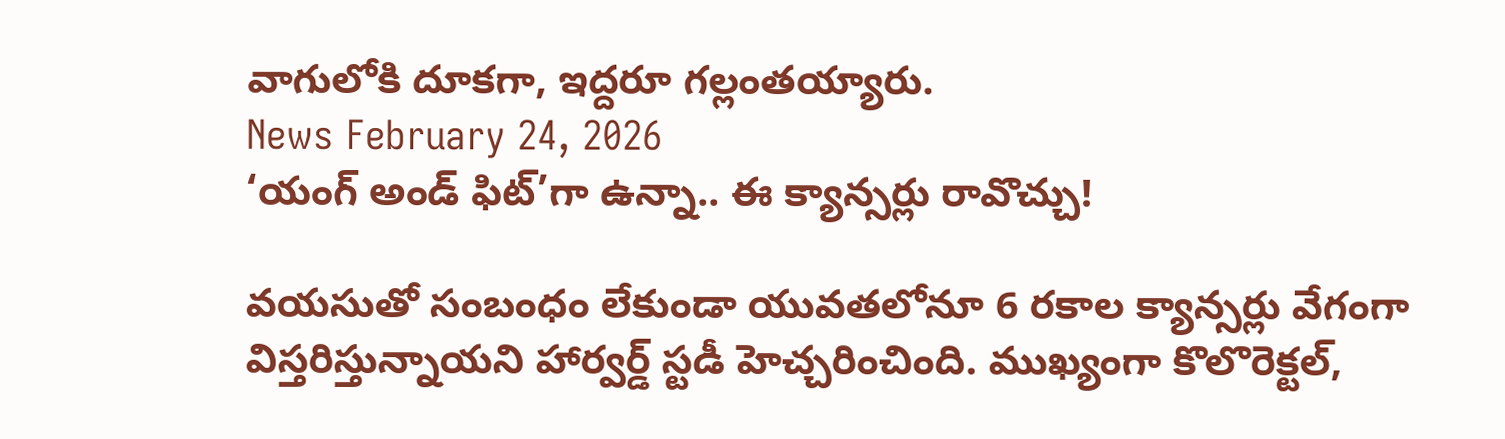వాగులోకి దూకగా, ఇద్దరూ గల్లంతయ్యారు.
News February 24, 2026
‘యంగ్ అండ్ ఫిట్’గా ఉన్నా.. ఈ క్యాన్సర్లు రావొచ్చు!

వయసుతో సంబంధం లేకుండా యువతలోనూ 6 రకాల క్యాన్సర్లు వేగంగా విస్తరిస్తున్నాయని హార్వర్డ్ స్టడీ హెచ్చరించింది. ముఖ్యంగా కొలొరెక్టల్,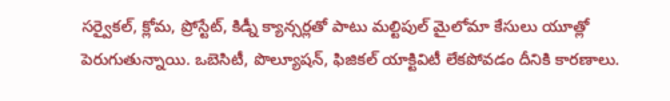సర్వైకల్, క్లోమ, ప్రోస్టేట్, కిడ్నీ క్యాన్సర్లతో పాటు మల్టిపుల్ మైలోమా కేసులు యూత్లో పెరుగుతున్నాయి. ఒబెసిటీ, పొల్యూషన్, ఫిజికల్ యాక్టివిటీ లేకపోవడం దీనికి కారణాలు.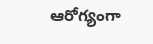ఆరోగ్యంగా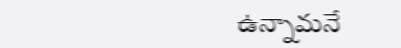ఉన్నామనే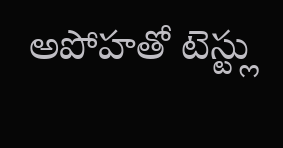అపోహతో టెస్ట్లు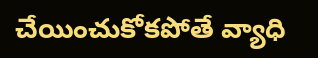చేయించుకోకపోతే వ్యాధి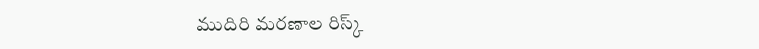ముదిరి మరణాల రిస్క్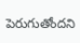పెరుగుతోందని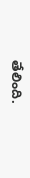తేలింది.